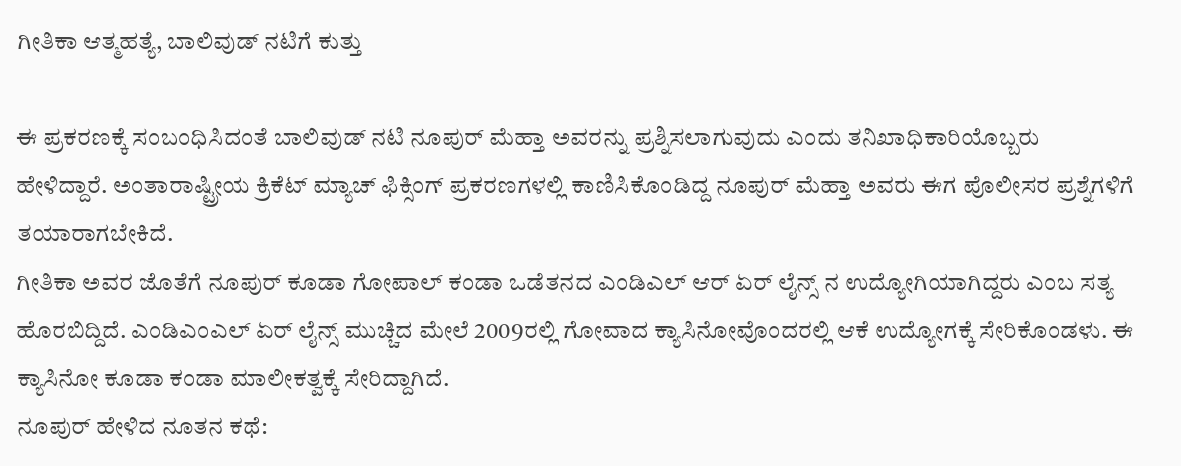ಗೀತಿಕಾ ಆತ್ಮಹತ್ಯೆ, ಬಾಲಿವುಡ್ ನಟಿಗೆ ಕುತ್ತು

ಈ ಪ್ರಕರಣಕ್ಕೆ ಸಂಬಂಧಿಸಿದಂತೆ ಬಾಲಿವುಡ್ ನಟಿ ನೂಪುರ್ ಮೆಹ್ತಾ ಅವರನ್ನು ಪ್ರಶ್ನಿಸಲಾಗುವುದು ಎಂದು ತನಿಖಾಧಿಕಾರಿಯೊಬ್ಬರು ಹೇಳಿದ್ದಾರೆ. ಅಂತಾರಾಷ್ಟ್ರೀಯ ಕ್ರಿಕೆಟ್ ಮ್ಯಾಚ್ ಫಿಕ್ಸಿಂಗ್ ಪ್ರಕರಣಗಳಲ್ಲಿ ಕಾಣಿಸಿಕೊಂಡಿದ್ದ ನೂಪುರ್ ಮೆಹ್ತಾ ಅವರು ಈಗ ಪೊಲೀಸರ ಪ್ರಶ್ನೆಗಳಿಗೆ ತಯಾರಾಗಬೇಕಿದೆ.
ಗೀತಿಕಾ ಅವರ ಜೊತೆಗೆ ನೂಪುರ್ ಕೂಡಾ ಗೋಪಾಲ್ ಕಂಡಾ ಒಡೆತನದ ಎಂಡಿಎಲ್ ಆರ್ ಏರ್ ಲೈನ್ಸ್ ನ ಉದ್ಯೋಗಿಯಾಗಿದ್ದರು ಎಂಬ ಸತ್ಯ ಹೊರಬಿದ್ದಿದೆ. ಎಂಡಿಎಂಎಲ್ ಏರ್ ಲೈನ್ಸ್ ಮುಚ್ಚಿದ ಮೇಲೆ 2009ರಲ್ಲಿ ಗೋವಾದ ಕ್ಯಾಸಿನೋವೊಂದರಲ್ಲಿ ಆಕೆ ಉದ್ಯೋಗಕ್ಕೆ ಸೇರಿಕೊಂಡಳು. ಈ ಕ್ಯಾಸಿನೋ ಕೂಡಾ ಕಂಡಾ ಮಾಲೀಕತ್ವಕ್ಕೆ ಸೇರಿದ್ದಾಗಿದೆ.
ನೂಪುರ್ ಹೇಳಿದ ನೂತನ ಕಥೆ: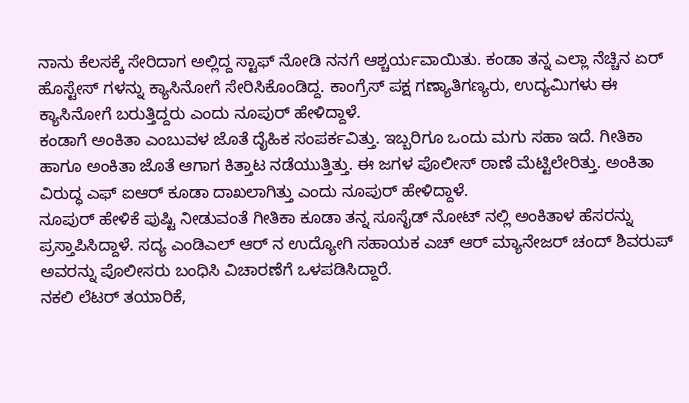ನಾನು ಕೆಲಸಕ್ಕೆ ಸೇರಿದಾಗ ಅಲ್ಲಿದ್ದ ಸ್ಟಾಫ್ ನೋಡಿ ನನಗೆ ಆಶ್ಚರ್ಯವಾಯಿತು. ಕಂಡಾ ತನ್ನ ಎಲ್ಲಾ ನೆಚ್ಚಿನ ಏರ್ ಹೊಸ್ಟೇಸ್ ಗಳನ್ನು ಕ್ಯಾಸಿನೋಗೆ ಸೇರಿಸಿಕೊಂಡಿದ್ದ. ಕಾಂಗ್ರೆಸ್ ಪಕ್ಷ ಗಣ್ಯಾತಿಗಣ್ಯರು, ಉದ್ಯಮಿಗಳು ಈ ಕ್ಯಾಸಿನೋಗೆ ಬರುತ್ತಿದ್ದರು ಎಂದು ನೂಪುರ್ ಹೇಳಿದ್ದಾಳೆ.
ಕಂಡಾಗೆ ಅಂಕಿತಾ ಎಂಬುವಳ ಜೊತೆ ದೈಹಿಕ ಸಂಪರ್ಕವಿತ್ತು. ಇಬ್ಬರಿಗೂ ಒಂದು ಮಗು ಸಹಾ ಇದೆ. ಗೀತಿಕಾ ಹಾಗೂ ಅಂಕಿತಾ ಜೊತೆ ಆಗಾಗ ಕಿತ್ತಾಟ ನಡೆಯುತ್ತಿತ್ತು. ಈ ಜಗಳ ಪೊಲೀಸ್ ಠಾಣೆ ಮೆಟ್ಟಿಲೇರಿತ್ತು. ಅಂಕಿತಾ ವಿರುದ್ಧ ಎಫ್ ಐಆರ್ ಕೂಡಾ ದಾಖಲಾಗಿತ್ತು ಎಂದು ನೂಪುರ್ ಹೇಳಿದ್ದಾಳೆ.
ನೂಪುರ್ ಹೇಳಿಕೆ ಪುಷ್ಟಿ ನೀಡುವಂತೆ ಗೀತಿಕಾ ಕೂಡಾ ತನ್ನ ಸೂಸೈಡ್ ನೋಟ್ ನಲ್ಲಿ ಅಂಕಿತಾಳ ಹೆಸರನ್ನು ಪ್ರಸ್ತಾಪಿಸಿದ್ದಾಳೆ. ಸದ್ಯ ಎಂಡಿಎಲ್ ಆರ್ ನ ಉದ್ಯೋಗಿ ಸಹಾಯಕ ಎಚ್ ಆರ್ ಮ್ಯಾನೇಜರ್ ಚಂದ್ ಶಿವರುಪ್ ಅವರನ್ನು ಪೊಲೀಸರು ಬಂಧಿಸಿ ವಿಚಾರಣೆಗೆ ಒಳಪಡಿಸಿದ್ದಾರೆ.
ನಕಲಿ ಲೆಟರ್ ತಯಾರಿಕೆ,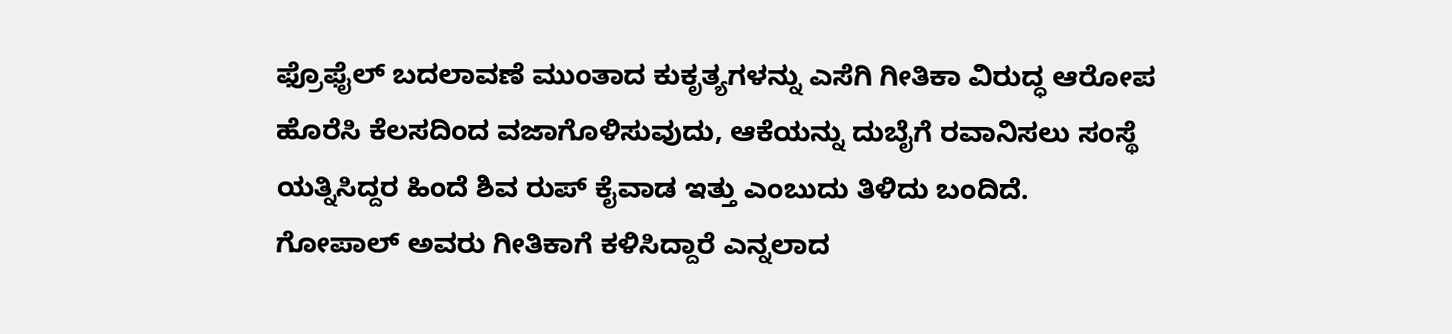ಫ್ರೊಫೈಲ್ ಬದಲಾವಣೆ ಮುಂತಾದ ಕುಕೃತ್ಯಗಳನ್ನು ಎಸೆಗಿ ಗೀತಿಕಾ ವಿರುದ್ಧ ಆರೋಪ ಹೊರೆಸಿ ಕೆಲಸದಿಂದ ವಜಾಗೊಳಿಸುವುದು, ಆಕೆಯನ್ನು ದುಬೈಗೆ ರವಾನಿಸಲು ಸಂಸ್ಥೆ ಯತ್ನಿಸಿದ್ದರ ಹಿಂದೆ ಶಿವ ರುಪ್ ಕೈವಾಡ ಇತ್ತು ಎಂಬುದು ತಿಳಿದು ಬಂದಿದೆ.
ಗೋಪಾಲ್ ಅವರು ಗೀತಿಕಾಗೆ ಕಳಿಸಿದ್ದಾರೆ ಎನ್ನಲಾದ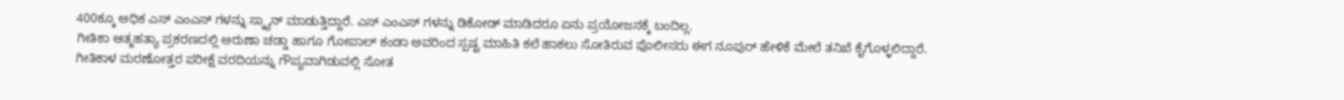400ಕ್ಕೂ ಅಧಿಕ ಎಸ್ ಎಂಎಸ್ ಗಳನ್ನು ಸ್ಕ್ಯಾನ್ ಮಾಡುತ್ತಿದ್ದಾರೆ. ಎಸ್ ಎಂಎಸ್ ಗಳನ್ನು ಡಿಕೋಡ್ ಮಾಡಿದರೂ ಏನು ಪ್ರಯೋಜನಕ್ಕೆ ಬಂದಿಲ್ಲ.
ಗೀತಿಕಾ ಆತ್ಮಹತ್ಯಾ ಪ್ರಕರಣದಲ್ಲಿ ಅರುಣಾ ಚಡ್ಡಾ ಹಾಗೂ ಗೋಪಾಲ್ ಕಂಡಾ ಅವರಿಂದ ಸ್ಪಷ್ಟ ಮಾಹಿತಿ ಕಲೆ ಹಾಕಲು ಸೋತಿರುವ ಪೊಲೀಸರು ಈಗ ನೂಪುರ್ ಹೇಳಿಕೆ ಮೇಲೆ ತನಿಖೆ ಕೈಗೊಳ್ಳಲಿದ್ದಾರೆ. ಗೀತಿಕಾಳ ಮರಣೋತ್ತರ ಪರೀಕ್ಷೆ ವರದಿಯನ್ನು ಗೌಪ್ಯವಾಗಿಡುವಲ್ಲಿ ಸೋತ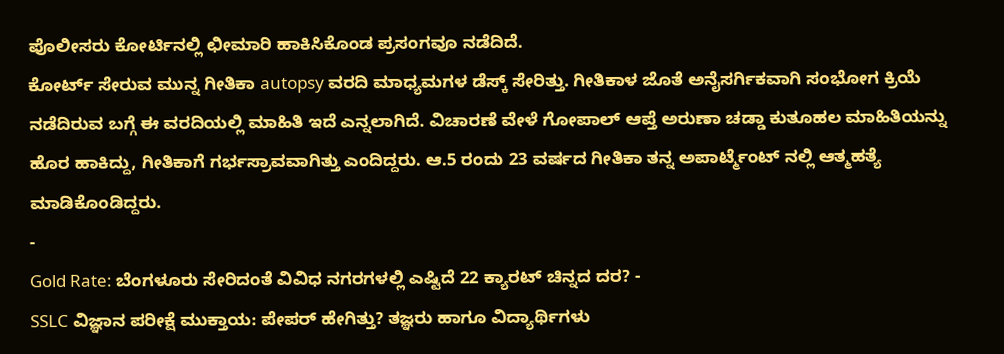ಪೊಲೀಸರು ಕೋರ್ಟಿನಲ್ಲಿ ಛೀಮಾರಿ ಹಾಕಿಸಿಕೊಂಡ ಪ್ರಸಂಗವೂ ನಡೆದಿದೆ.
ಕೋರ್ಟ್ ಸೇರುವ ಮುನ್ನ ಗೀತಿಕಾ autopsy ವರದಿ ಮಾಧ್ಯಮಗಳ ಡೆಸ್ಕ್ ಸೇರಿತ್ತು. ಗೀತಿಕಾಳ ಜೊತೆ ಅನೈಸರ್ಗಿಕವಾಗಿ ಸಂಭೋಗ ಕ್ರಿಯೆ ನಡೆದಿರುವ ಬಗ್ಗೆ ಈ ವರದಿಯಲ್ಲಿ ಮಾಹಿತಿ ಇದೆ ಎನ್ನಲಾಗಿದೆ. ವಿಚಾರಣೆ ವೇಳೆ ಗೋಪಾಲ್ ಆಪ್ತೆ ಅರುಣಾ ಚಡ್ಡಾ ಕುತೂಹಲ ಮಾಹಿತಿಯನ್ನು ಹೊರ ಹಾಕಿದ್ದು, ಗೀತಿಕಾಗೆ ಗರ್ಭಸ್ರಾವವಾಗಿತ್ತು ಎಂದಿದ್ದರು. ಆ.5 ರಂದು 23 ವರ್ಷದ ಗೀತಿಕಾ ತನ್ನ ಅಪಾರ್ಟ್ಮೆಂಟ್ ನಲ್ಲಿ ಆತ್ಮಹತ್ಯೆ ಮಾಡಿಕೊಂಡಿದ್ದರು.
-
Gold Rate: ಬೆಂಗಳೂರು ಸೇರಿದಂತೆ ವಿವಿಧ ನಗರಗಳಲ್ಲಿ ಎಷ್ಟಿದೆ 22 ಕ್ಯಾರಟ್ ಚಿನ್ನದ ದರ? -
SSLC ವಿಜ್ಞಾನ ಪರೀಕ್ಷೆ ಮುಕ್ತಾಯ: ಪೇಪರ್ ಹೇಗಿತ್ತು? ತಜ್ಞರು ಹಾಗೂ ವಿದ್ಯಾರ್ಥಿಗಳು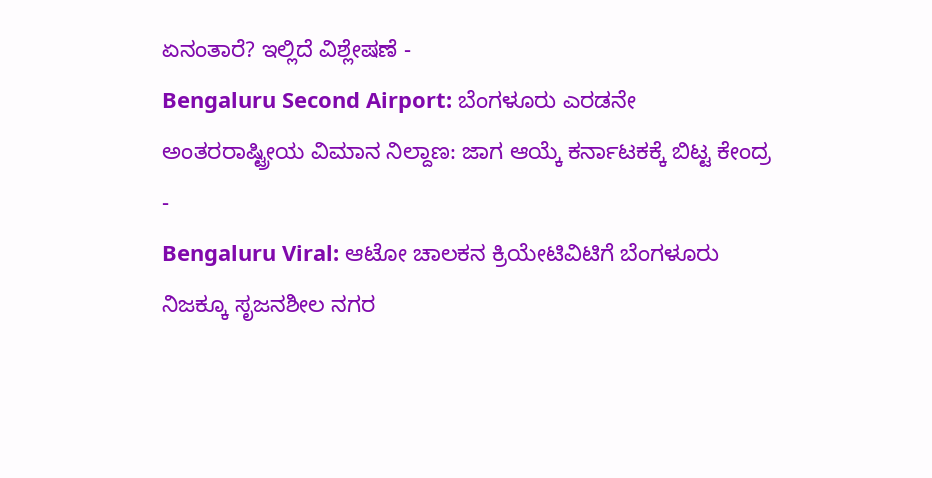ಏನಂತಾರೆ? ಇಲ್ಲಿದೆ ವಿಶ್ಲೇಷಣೆ -
Bengaluru Second Airport: ಬೆಂಗಳೂರು ಎರಡನೇ ಅಂತರರಾಷ್ಟ್ರೀಯ ವಿಮಾನ ನಿಲ್ದಾಣ: ಜಾಗ ಆಯ್ಕೆ ಕರ್ನಾಟಕಕ್ಕೆ ಬಿಟ್ಟ ಕೇಂದ್ರ -
Bengaluru Viral: ಆಟೋ ಚಾಲಕನ ಕ್ರಿಯೇಟಿವಿಟಿಗೆ ಬೆಂಗಳೂರು ನಿಜಕ್ಕೂ ಸೃಜನಶೀಲ ನಗರ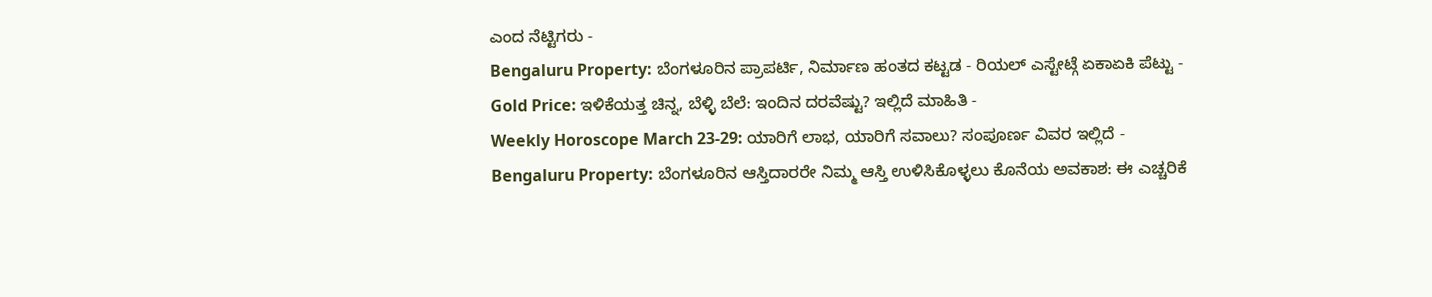ಎಂದ ನೆಟ್ಟಿಗರು -
Bengaluru Property: ಬೆಂಗಳೂರಿನ ಪ್ರಾಪರ್ಟಿ, ನಿರ್ಮಾಣ ಹಂತದ ಕಟ್ಟಡ - ರಿಯಲ್ ಎಸ್ಟೇಟ್ಗೆ ಏಕಾಏಕಿ ಪೆಟ್ಟು -
Gold Price: ಇಳಿಕೆಯತ್ತ ಚಿನ್ನ, ಬೆಳ್ಳಿ ಬೆಲೆ: ಇಂದಿನ ದರವೆಷ್ಟು? ಇಲ್ಲಿದೆ ಮಾಹಿತಿ -
Weekly Horoscope March 23-29: ಯಾರಿಗೆ ಲಾಭ, ಯಾರಿಗೆ ಸವಾಲು? ಸಂಪೂರ್ಣ ವಿವರ ಇಲ್ಲಿದೆ -
Bengaluru Property: ಬೆಂಗಳೂರಿನ ಆಸ್ತಿದಾರರೇ ನಿಮ್ಮ ಆಸ್ತಿ ಉಳಿಸಿಕೊಳ್ಳಲು ಕೊನೆಯ ಅವಕಾಶ: ಈ ಎಚ್ಚರಿಕೆ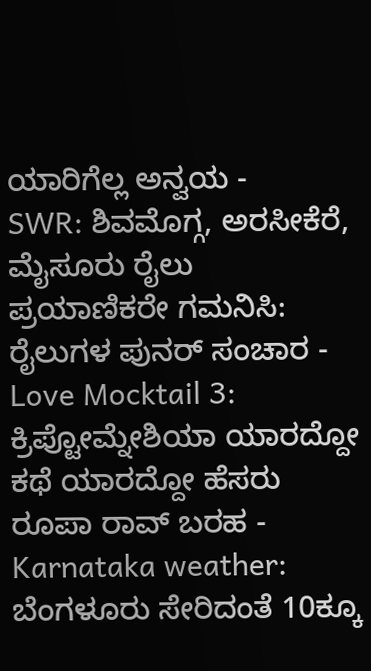ಯಾರಿಗೆಲ್ಲ ಅನ್ವಯ -
SWR: ಶಿವಮೊಗ್ಗ, ಅರಸೀಕೆರೆ, ಮೈಸೂರು ರೈಲು ಪ್ರಯಾಣಿಕರೇ ಗಮನಿಸಿ: ರೈಲುಗಳ ಪುನರ್ ಸಂಚಾರ -
Love Mocktail 3: ಕ್ರಿಪ್ಟೋಮ್ನೇಶಿಯಾ ಯಾರದ್ದೋ ಕಥೆ ಯಾರದ್ದೋ ಹೆಸರು ರೂಪಾ ರಾವ್ ಬರಹ -
Karnataka weather: ಬೆಂಗಳೂರು ಸೇರಿದಂತೆ 10ಕ್ಕೂ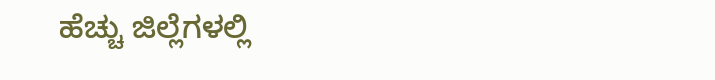ಹೆಚ್ಚು ಜಿಲ್ಲೆಗಳಲ್ಲಿ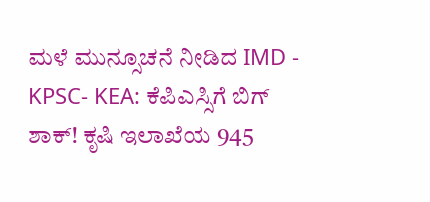ಮಳೆ ಮುನ್ಸೂಚನೆ ನೀಡಿದ IMD -
KPSC- KEA: ಕೆಪಿಎಸ್ಸಿಗೆ ಬಿಗ್ ಶಾಕ್! ಕೃಷಿ ಇಲಾಖೆಯ 945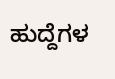ಹುದ್ದೆಗಳ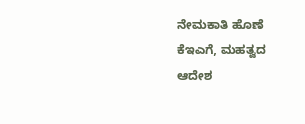ನೇಮಕಾತಿ ಹೊಣೆ ಕೆಇಎಗೆ, ಮಹತ್ವದ ಆದೇಶ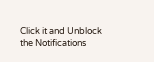Click it and Unblock the Notifications